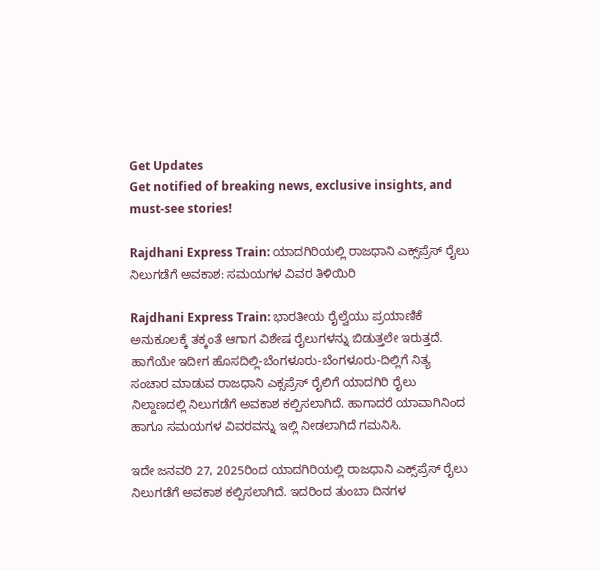Get Updates
Get notified of breaking news, exclusive insights, and must-see stories!

Rajdhani Express Train: ಯಾದಗಿರಿಯಲ್ಲಿ ರಾಜಧಾನಿ ಎಕ್ಸ್‌ಪ್ರೆಸ್‌ ರೈಲು ನಿಲುಗಡೆಗೆ ಅವಕಾಶ: ಸಮಯಗಳ ವಿವರ ತಿಳಿಯಿರಿ

Rajdhani Express Train: ಭಾರತೀಯ ರೈಲ್ವೆಯು ಪ್ರಯಾಣಿಕೆ ಅನುಕೂಲಕ್ಕೆ ತಕ್ಕಂತೆ ಆಗಾಗ ವಿಶೇಷ ರೈಲುಗಳನ್ನು ಬಿಡುತ್ತಲೇ ಇರುತ್ತದೆ. ಹಾಗೆಯೇ ಇದೀಗ ಹೊಸದಿಲ್ಲಿ-ಬೆಂಗಳೂರು-ಬೆಂಗಳೂರು-ದಿಲ್ಲಿಗೆ ನಿತ್ಯ ಸಂಚಾರ ಮಾಡುವ ರಾಜಧಾನಿ ಎಕ್ಸಪ್ರೆಸ್‌ ರೈಲಿಗೆ ಯಾದಗಿರಿ ರೈಲು ನಿಲ್ದಾಣದಲ್ಲಿ ನಿಲುಗಡೆಗೆ ಅವಕಾಶ ಕಲ್ಪಿಸಲಾಗಿದೆ. ಹಾಗಾದರೆ ಯಾವಾಗಿನಿಂದ ಹಾಗೂ ಸಮಯಗಳ ವಿವರವನ್ನು ಇಲ್ಲಿ ನೀಡಲಾಗಿದೆ ಗಮನಿಸಿ.

ಇದೇ ಜನವರಿ 27, 2025ರಿಂದ ಯಾದಗಿರಿಯಲ್ಲಿ ರಾಜಧಾನಿ ಎಕ್ಸ್‌ಪ್ರೆಸ್‌ ರೈಲು ನಿಲುಗಡೆಗೆ ಅವಕಾಶ ಕಲ್ಪಿಸಲಾಗಿದೆ. ಇದರಿಂದ ತುಂಬಾ ದಿನಗಳ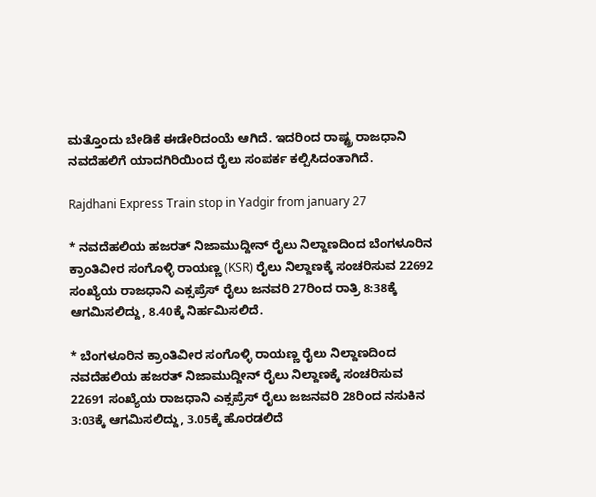ಮತ್ತೊಂದು ಬೇಡಿಕೆ ಈಡೇರಿದಂಯೆ ಆಗಿದೆ. ಇದರಿಂದ ರಾಷ್ಟ್ರ ರಾಜಧಾನಿ ನವದೆಹಲಿಗೆ ಯಾದಗಿರಿಯಿಂದ ರೈಲು ಸಂಪರ್ಕ ಕಲ್ಪಿಸಿದಂತಾಗಿದೆ.

Rajdhani Express Train stop in Yadgir from january 27

* ನವದೆಹಲಿಯ ಹಜರತ್‌ ನಿಜಾಮುದ್ದೀನ್‌ ರೈಲು ನಿಲ್ದಾಣದಿಂದ ಬೆಂಗಳೂರಿನ ಕ್ರಾಂತಿವೀರ ಸಂಗೊಳ್ಳಿ ರಾಯಣ್ಣ (KSR) ರೈಲು ನಿಲ್ದಾಣಕ್ಕೆ ಸಂಚರಿಸುವ 22692 ಸಂಖ್ಯೆಯ ರಾಜಧಾನಿ ಎಕ್ಸಪ್ರೆಸ್‌ ರೈಲು ಜನವರಿ 27ರಿಂದ ರಾತ್ರಿ 8:38ಕ್ಕೆ ಆಗಮಿಸಲಿದ್ದು, 8.40ಕ್ಕೆ ನಿರ್ಹಮಿಸಲಿದೆ.

* ಬೆಂಗಳೂರಿನ ಕ್ರಾಂತಿವೀರ ಸಂಗೊಳ್ಳಿ ರಾಯಣ್ಣ ರೈಲು ನಿಲ್ದಾಣದಿಂದ ನವದೆಹಲಿಯ ಹಜರತ್‌ ನಿಜಾಮುದ್ದೀನ್‌ ರೈಲು ನಿಲ್ದಾಣಕ್ಕೆ ಸಂಚರಿಸುವ 22691 ಸಂಖ್ಯೆಯ ರಾಜಧಾನಿ ಎಕ್ಸಪ್ರೆಸ್‌ ರೈಲು ಜಜನವರಿ 28ರಿಂದ ನಸುಕಿನ 3:03ಕ್ಕೆ ಆಗಮಿಸಲಿದ್ದು, 3.05ಕ್ಕೆ ಹೊರಡಲಿದೆ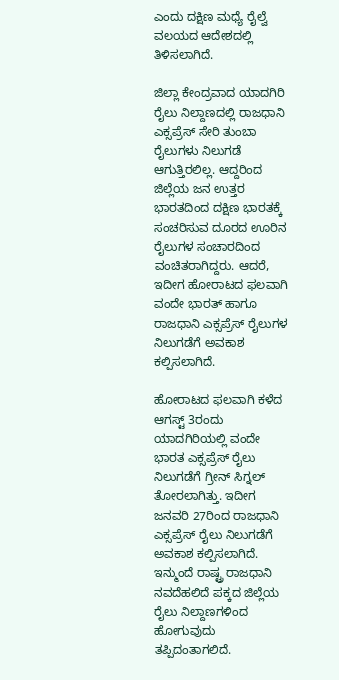ಎಂದು ದಕ್ಷಿಣ ಮಧ್ಯೆ ರೈಲ್ವೆ ವಲಯದ ಆದೇಶದಲ್ಲಿ ತಿಳಿಸಲಾಗಿದೆ.

ಜಿಲ್ಲಾ ಕೇಂದ್ರವಾದ ಯಾದಗಿರಿ ರೈಲು ನಿಲ್ದಾಣದಲ್ಲಿ ರಾಜಧಾನಿ ಎಕ್ಸಪ್ರೆಸ್‌ ಸೇರಿ ತುಂಬಾ ರೈಲುಗಳು ನಿಲುಗಡೆ ಆಗುತ್ತಿರಲಿಲ್ಲ. ಆದ್ದರಿಂದ ಜಿಲ್ಲೆಯ ಜನ ಉತ್ತರ ಭಾರತದಿಂದ ದಕ್ಷಿಣ ಭಾರತಕ್ಕೆ ಸಂಚರಿಸುವ ದೂರದ ಊರಿನ ರೈಲುಗಳ ಸಂಚಾರದಿಂದ ವಂಚಿತರಾಗಿದ್ದರು. ಆದರೆ, ಇದೀಗ ಹೋರಾಟದ ಫಲವಾಗಿ ವಂದೇ ಭಾರತ್‌ ಹಾಗೂ ರಾಜಧಾನಿ ಎಕ್ಸಪ್ರೆಸ್‌ ರೈಲುಗಳ ನಿಲುಗಡೆಗೆ ಅವಕಾಶ ಕಲ್ಪಿಸಲಾಗಿದೆ.

ಹೋರಾಟದ ಫಲವಾಗಿ ಕಳೆದ ಆಗಸ್ಟ್‌ 3ರಂದು ಯಾದಗಿರಿಯಲ್ಲಿ ವಂದೇ ಭಾರತ ಎಕ್ಸಪ್ರೆಸ್‌ ರೈಲು ನಿಲುಗಡೆಗೆ ಗ್ರೀನ್‌ ಸಿಗ್ನಲ್‌ ತೋರಲಾಗಿತ್ತು. ಇದೀಗ ಜನವರಿ 27ರಿಂದ ರಾಜಧಾನಿ ಎಕ್ಸಪ್ರೆಸ್‌ ರೈಲು ನಿಲುಗಡೆಗೆ ಅವಕಾಶ ಕಲ್ಪಿಸಲಾಗಿದೆ. ಇನ್ಮುಂದೆ ರಾಷ್ಟ್ರ ರಾಜಧಾನಿ ನವದೆಹಲಿದೆ ಪಕ್ಕದ ಜಿಲ್ಲೆಯ ರೈಲು ನಿಲ್ದಾಣಗಳಿಂದ ಹೋಗುವುದು ತಪ್ಪಿದಂತಾಗಲಿದೆ.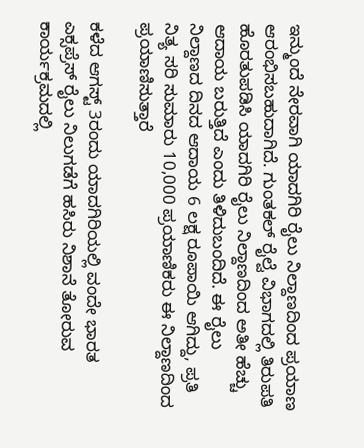ಇನ್ಮುಂದೆ ನೇರವಾಗಿ ಯಾದಗಿರಿ ರೈಲು ನಿಲ್ದಾಣದಿಂದ ಪ್ರಯಾಣ ಆರಂಭಿಸಬಹುದಾಗಿದೆ. ಗುಂತಕಲ್‌ ರೈಲ್ವೆ ವಿಭಾಗದಲ್ಲಿ ತಿರುಪತಿ ಹೊರತುಪಡಿಸಿ ಯಾದಗಿರಿ ರೈಲು ನಿಲ್ದಾಣದಿಂದ ಅತೀ ಹೆಚ್ಚು ಆದಾಯ ಬರುತ್ತಿದೆ ಎಂದು ತಿಳಿದುಬಂದಿದೆ. ಈ ರೈಲು ನಿಲ್ದಾಣದ ದಿನದ ಆದಾಯ 6 ಲಕ್ಷ ರೂಪಾಯಿ ಆಗಿದ್ದು, ಪ್ರತಿ ನಿತ್ಯ ಸರಿ ಸುಮಾರು 10,000 ಪ್ರಯಾಣಿಕರು ಈ ನಿಲ್ದಾಣದಿಂದ ಪ್ರಯಾಣಿಸುತ್ತಾರೆ

ಕಳೆದ ಆಗಸ್ಟ್‌ 3ರಂದು ಯಾದಗಿರಿಯಲ್ಲಿ ವಂದೇ ಭಾರತ ಎಕ್ಸಪ್ರೆಸ್‌ ರೈಲು ನಿಲುಗಡೆಗೆ ಹಸಿರು ನಿಶಾನೆ ತೋರುವ ಕಾರ್ಯಕ್ರಮದಲ್ಲಿ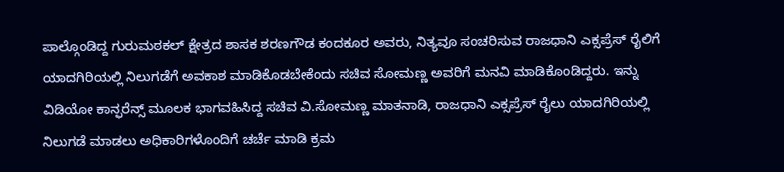ಪಾಲ್ಗೊಂಡಿದ್ದ ಗುರುಮಠಕಲ್‌ ಕ್ಷೇತ್ರದ ಶಾಸಕ ಶರಣಗೌಡ ಕಂದಕೂರ ಅವರು, ನಿತ್ಯವೂ ಸಂಚರಿಸುವ ರಾಜಧಾನಿ ಎಕ್ಸಪ್ರೆಸ್‌ ರೈಲಿಗೆ ಯಾದಗಿರಿಯಲ್ಲಿ ನಿಲುಗಡೆಗೆ ಅವಕಾಶ ಮಾಡಿಕೊಡಬೇಕೆಂದು ಸಚಿವ ಸೋಮಣ್ಣ ಅವರಿಗೆ ಮನವಿ ಮಾಡಿಕೊಂಡಿದ್ದರು. ಇನ್ನು ವಿಡಿಯೋ ಕಾನ್ಫರೆನ್ಸ್‌ ಮೂಲಕ ಭಾಗವಹಿಸಿದ್ದ ಸಚಿವ ವಿ.ಸೋಮಣ್ಣ ಮಾತನಾಡಿ, ರಾಜಧಾನಿ ಎಕ್ಸಪ್ರೆಸ್‌ ರೈಲು ಯಾದಗಿರಿಯಲ್ಲಿ ನಿಲುಗಡೆ ಮಾಡಲು ಅಧಿಕಾರಿಗಳೊಂದಿಗೆ ಚರ್ಚೆ ಮಾಡಿ ಕ್ರಮ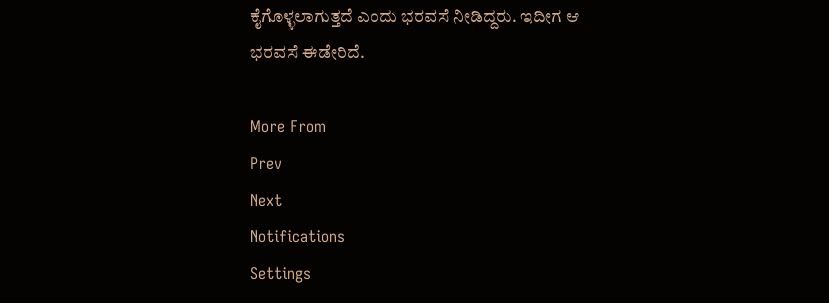ಕೈಗೊಳ್ಳಲಾಗುತ್ತದೆ ಎಂದು ಭರವಸೆ ನೀಡಿದ್ದರು. ಇದೀಗ ಆ ಭರವಸೆ ಈಡೇರಿದೆ.

More From
Prev
Next
Notifications
Settings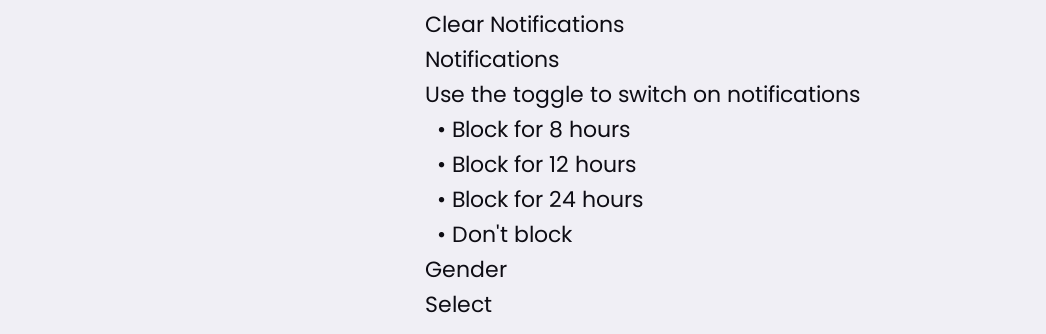Clear Notifications
Notifications
Use the toggle to switch on notifications
  • Block for 8 hours
  • Block for 12 hours
  • Block for 24 hours
  • Don't block
Gender
Select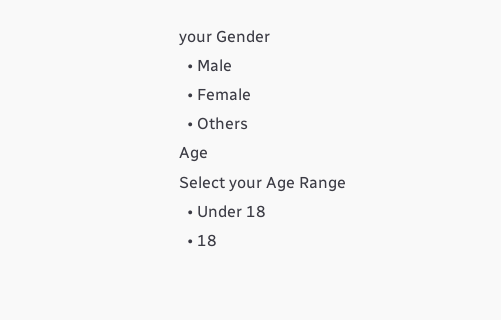your Gender
  • Male
  • Female
  • Others
Age
Select your Age Range
  • Under 18
  • 18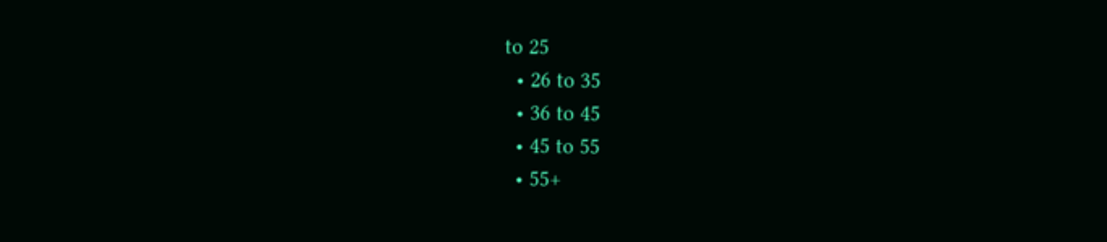to 25
  • 26 to 35
  • 36 to 45
  • 45 to 55
  • 55+